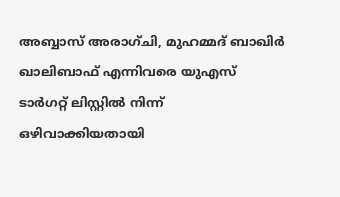അബ്ബാസ് അരാഗ്ചി, മുഹമ്മദ് ബാഖിർ ഖാലിബാഫ് എന്നിവരെ യുഎസ് ടാർഗറ്റ് ലിസ്റ്റിൽ നിന്ന് ഒഴിവാക്കിയതായി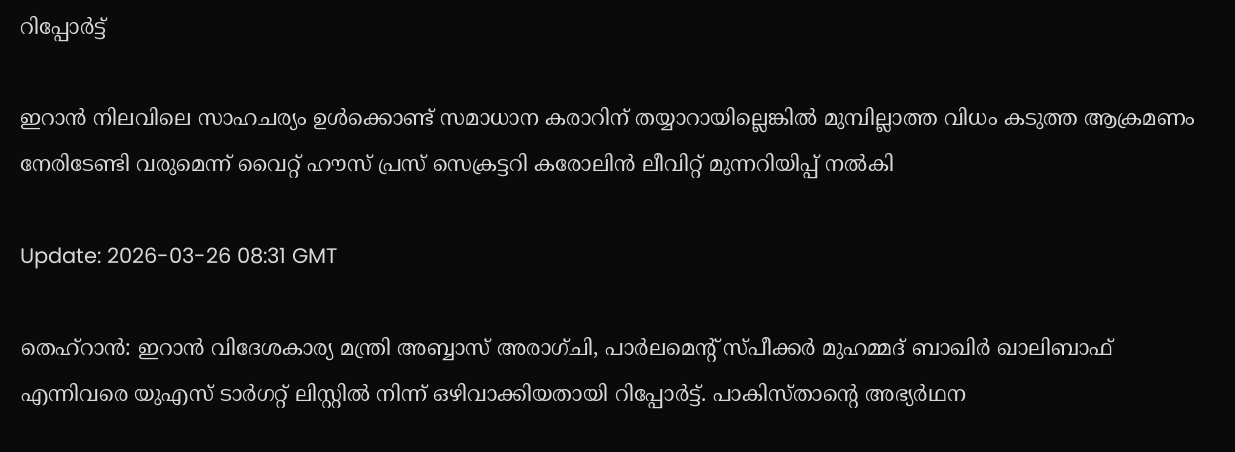റിപ്പോർട്ട്

ഇറാൻ നിലവിലെ സാഹചര്യം ഉൾക്കൊണ്ട് സമാധാന കരാറിന് തയ്യാറായില്ലെങ്കിൽ മുമ്പില്ലാത്ത വിധം കടുത്ത ആക്രമണം നേരിടേണ്ടി വരുമെന്ന് വൈറ്റ് ഹൗസ് പ്രസ് സെക്രട്ടറി കരോലിൻ ലീവിറ്റ് മുന്നറിയിപ്പ് നൽകി

Update: 2026-03-26 08:31 GMT

തെഹ്‌റാൻ: ഇറാൻ വിദേശകാര്യ മന്ത്രി അബ്ബാസ് അരാഗ്ചി, പാർലമെന്റ് സ്പീക്കർ മുഹമ്മദ് ബാഖിർ ഖാലിബാഫ് എന്നിവരെ യുഎസ് ടാർഗറ്റ് ലിസ്റ്റിൽ നിന്ന് ഒഴിവാക്കിയതായി റിപ്പോർട്ട്. പാകിസ്താന്റെ അഭ്യർഥന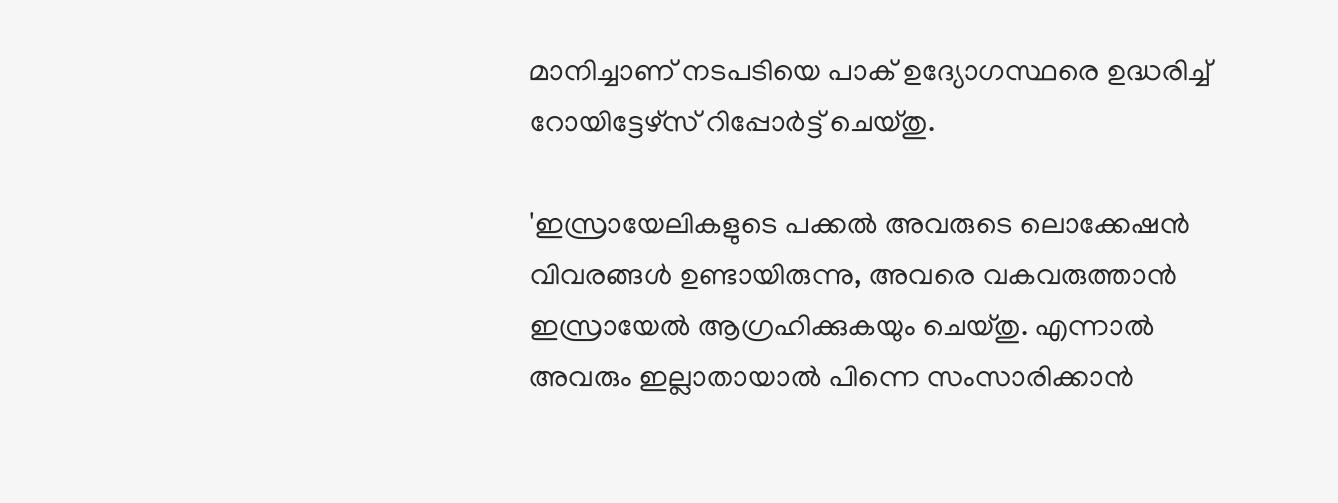മാനിച്ചാണ് നടപടിയെ പാക് ഉദ്യോഗസ്ഥരെ ഉദ്ധരിച്ച് റോയിട്ടേഴ്‌സ് റിപ്പോർട്ട് ചെയ്തു.

'ഇസ്രായേലികളുടെ പക്കൽ അവരുടെ ലൊക്കേഷൻ വിവരങ്ങൾ ഉണ്ടായിരുന്നു, അവരെ വകവരുത്താൻ ഇസ്രായേൽ ആഗ്രഹിക്കുകയും ചെയ്തു. എന്നാൽ അവരും ഇല്ലാതായാൽ പിന്നെ സംസാരിക്കാൻ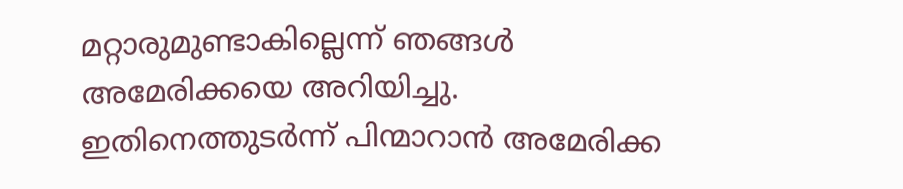മറ്റാരുമുണ്ടാകില്ലെന്ന് ഞങ്ങൾ അമേരിക്കയെ അറിയിച്ചു. ഇതിനെത്തുടർന്ന് പിന്മാറാൻ അമേരിക്ക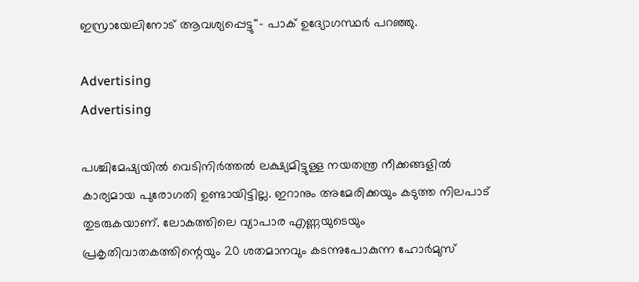ഇസ്രായേലിനോട് ആവശ്യപ്പെട്ടു''- പാക് ഉദ്യോഗസ്ഥർ പറഞ്ഞു.

Advertising
Advertising

പശ്ചിമേഷ്യയിൽ വെടിനിർത്തൽ ലക്ഷ്യമിട്ടുള്ള നയതന്ത്ര നീക്കങ്ങളിൽ കാര്യമായ പുരോഗതി ഉണ്ടായിട്ടില്ല. ഇറാനും അമേരിക്കയും കടുത്ത നിലപാട് തുടരുകയാണ്. ലോകത്തിലെ വ്യാപാര എണ്ണയുടെയും പ്രകൃതിവാതകത്തിന്റെയും 20 ശതമാനവും കടന്നുപോകുന്ന ഹോർമുസ്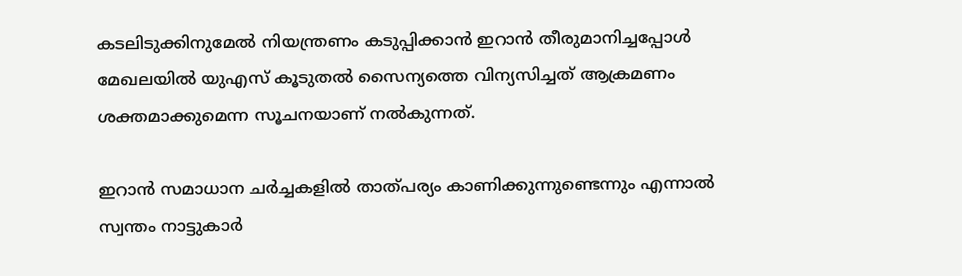കടലിടുക്കിനുമേൽ നിയന്ത്രണം കടുപ്പിക്കാൻ ഇറാൻ തീരുമാനിച്ചപ്പോൾ മേഖലയിൽ യുഎസ് കൂടുതൽ സൈന്യത്തെ വിന്യസിച്ചത് ആക്രമണം ശക്തമാക്കുമെന്ന സൂചനയാണ് നൽകുന്നത്.

ഇറാൻ സമാധാന ചർച്ചകളിൽ താത്പര്യം കാണിക്കുന്നുണ്ടെന്നും എന്നാൽ സ്വന്തം നാട്ടുകാർ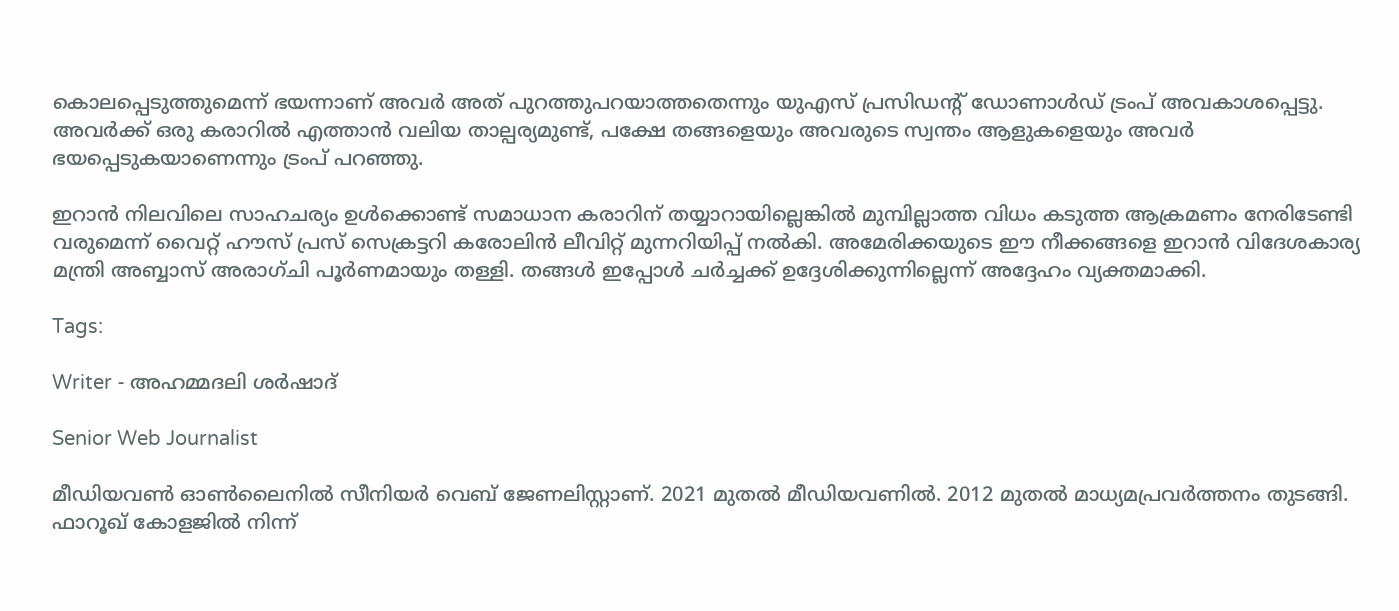കൊലപ്പെടുത്തുമെന്ന് ഭയന്നാണ് അവർ അത് പുറത്തുപറയാത്തതെന്നും യുഎസ് പ്രസിഡന്റ് ഡോണാൾഡ് ട്രംപ് അവകാശപ്പെട്ടു. അവർക്ക് ഒരു കരാറിൽ എത്താൻ വലിയ താല്പര്യമുണ്ട്, പക്ഷേ തങ്ങളെയും അവരുടെ സ്വന്തം ആളുകളെയും അവർ ഭയപ്പെടുകയാണെന്നും ട്രംപ് പറഞ്ഞു.

ഇറാൻ നിലവിലെ സാഹചര്യം ഉൾക്കൊണ്ട് സമാധാന കരാറിന് തയ്യാറായില്ലെങ്കിൽ മുമ്പില്ലാത്ത വിധം കടുത്ത ആക്രമണം നേരിടേണ്ടി വരുമെന്ന് വൈറ്റ് ഹൗസ് പ്രസ് സെക്രട്ടറി കരോലിൻ ലീവിറ്റ് മുന്നറിയിപ്പ് നൽകി. അമേരിക്കയുടെ ഈ നീക്കങ്ങളെ ഇറാൻ വിദേശകാര്യ മന്ത്രി അബ്ബാസ് അരാഗ്ചി പൂർണമായും തള്ളി. തങ്ങൾ ഇപ്പോൾ ചർച്ചക്ക് ഉദ്ദേശിക്കുന്നില്ലെന്ന് അദ്ദേഹം വ്യക്തമാക്കി.

Tags:

Writer - അഹമ്മദലി ശര്‍ഷാദ്

Senior Web Journalist

മീഡിയവൺ ഓൺലൈനിൽ സീനിയർ വെബ് ജേണലിസ്റ്റാണ്. 2021 മുതൽ മീഡിയവണിൽ. 2012 മുതൽ മാധ്യമപ്രവർത്തനം തുടങ്ങി. ഫാറൂഖ് കോളജിൽ നിന്ന്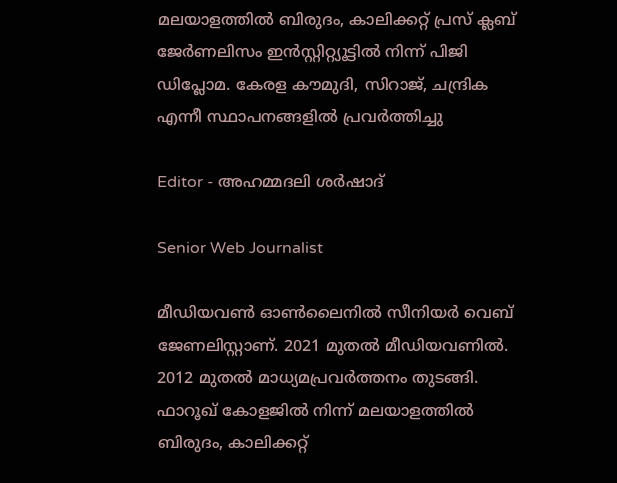മലയാളത്തിൽ ബിരുദം, കാലിക്കറ്റ് പ്രസ് ക്ലബ് ജേർണലിസം ഇൻസ്റ്റിറ്റ്യൂട്ടിൽ നിന്ന് പിജി ഡിപ്ലോമ. കേരള കൗമുദി, സിറാജ്, ചന്ദ്രിക എന്നീ സ്ഥാപനങ്ങളിൽ പ്രവർത്തിച്ചു

Editor - അഹമ്മദലി ശര്‍ഷാദ്

Senior Web Journalist

മീഡിയവൺ ഓൺലൈനിൽ സീനിയർ വെബ് ജേണലിസ്റ്റാണ്. 2021 മുതൽ മീഡിയവണിൽ. 2012 മുതൽ മാധ്യമപ്രവർത്തനം തുടങ്ങി. ഫാറൂഖ് കോളജിൽ നിന്ന് മലയാളത്തിൽ ബിരുദം, കാലിക്കറ്റ്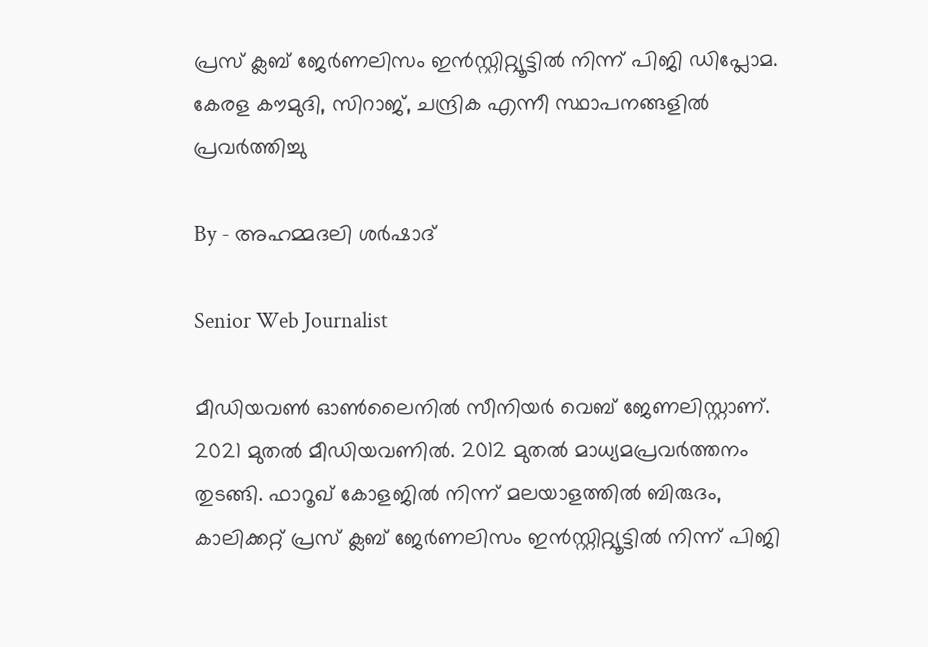പ്രസ് ക്ലബ് ജേർണലിസം ഇൻസ്റ്റിറ്റ്യൂട്ടിൽ നിന്ന് പിജി ഡിപ്ലോമ. കേരള കൗമുദി, സിറാജ്, ചന്ദ്രിക എന്നീ സ്ഥാപനങ്ങളിൽ പ്രവർത്തിച്ചു

By - അഹമ്മദലി ശര്‍ഷാദ്

Senior Web Journalist

മീഡിയവൺ ഓൺലൈനിൽ സീനിയർ വെബ് ജേണലിസ്റ്റാണ്. 2021 മുതൽ മീഡിയവണിൽ. 2012 മുതൽ മാധ്യമപ്രവർത്തനം തുടങ്ങി. ഫാറൂഖ് കോളജിൽ നിന്ന് മലയാളത്തിൽ ബിരുദം, കാലിക്കറ്റ് പ്രസ് ക്ലബ് ജേർണലിസം ഇൻസ്റ്റിറ്റ്യൂട്ടിൽ നിന്ന് പിജി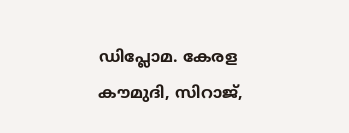ഡിപ്ലോമ. കേരള കൗമുദി, സിറാജ്,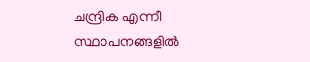ചന്ദ്രിക എന്നീ സ്ഥാപനങ്ങളിൽ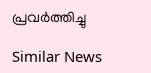പ്രവർത്തിച്ചു

Similar News